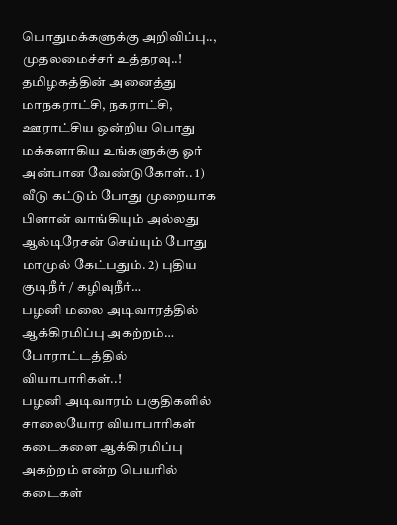பொதுமக்களுக்கு அறிவிப்பு.., முதலமைச்சர் உத்தரவு..!
தமிழகத்தின் அனைத்து மாநகராட்சி, நகராட்சி, ஊராட்சிய ஒன்றிய பொது மக்களாகிய உங்களுக்கு ஓர் அன்பான வேண்டுகோள்.. 1) வீடு கட்டும் போது முறையாக பிளான் வாங்கியும் அல்லது ஆல்டிரேசன் செய்யும் போது மாமுல் கேட்பதும். 2) புதிய குடிநீர் / கழிவுநீர்…
பழனி மலை அடிவாரத்தில் ஆக்கிரமிப்பு அகற்றம்… போராட்டத்தில் வியாபாரிகள்..!
பழனி அடிவாரம் பகுதிகளில் சாலையோர வியாபாரிகள் கடைகளை ஆக்கிரமிப்பு அகற்றம் என்ற பெயரில் கடைகள்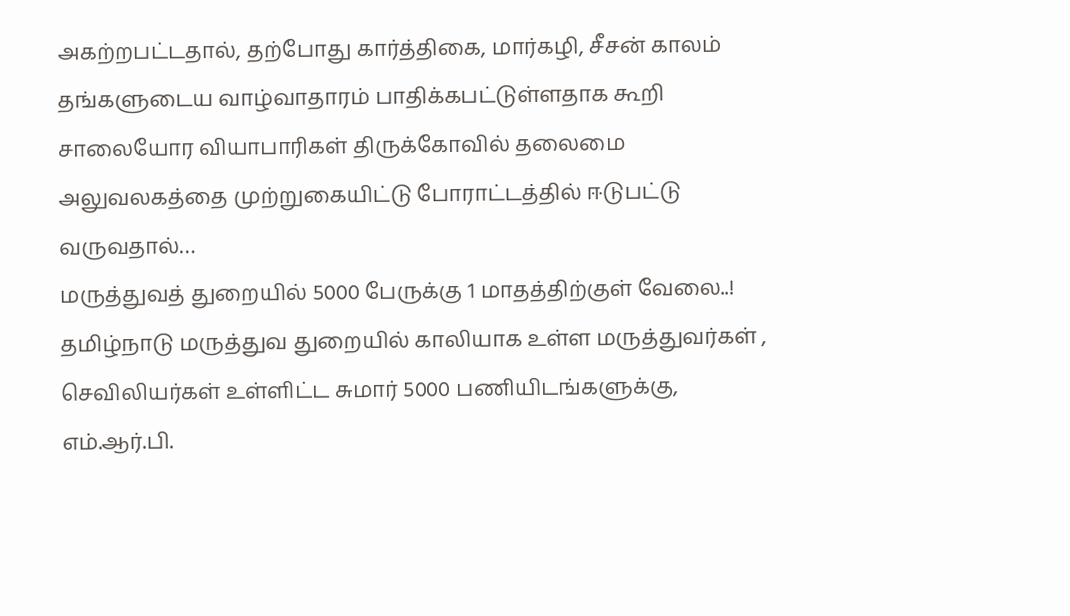அகற்றபட்டதால், தற்போது கார்த்திகை, மார்கழி, சீசன் காலம் தங்களுடைய வாழ்வாதாரம் பாதிக்கபட்டுள்ளதாக கூறி சாலையோர வியாபாரிகள் திருக்கோவில் தலைமை அலுவலகத்தை முற்றுகையிட்டு போராட்டத்தில் ஈடுபட்டு வருவதால்…
மருத்துவத் துறையில் 5000 பேருக்கு 1 மாதத்திற்குள் வேலை..!
தமிழ்நாடு மருத்துவ துறையில் காலியாக உள்ள மருத்துவர்கள் , செவிலியர்கள் உள்ளிட்ட சுமார் 5000 பணியிடங்களுக்கு, எம்.ஆர்.பி.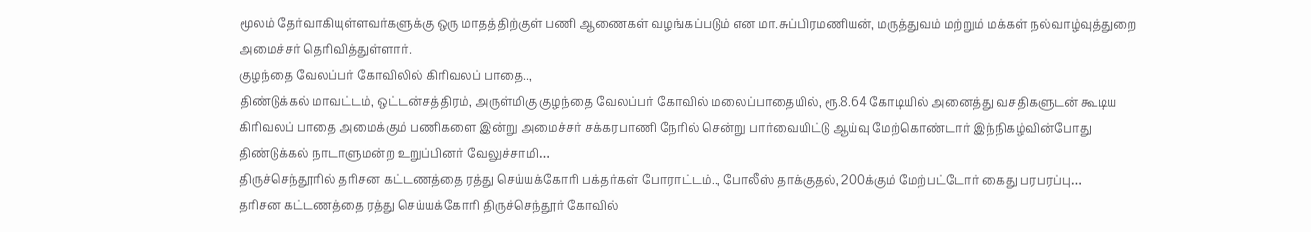மூலம் தேர்வாகியுள்ளவர்களுக்கு ஒரு மாதத்திற்குள் பணி ஆணைகள் வழங்கப்படும் என மா.சுப்பிரமணியன், மருத்துவம் மற்றும் மக்கள் நல்வாழ்வுத்துறை அமைச்சர் தெரிவித்துள்ளார்.
குழந்தை வேலப்பர் கோவிலில் கிரிவலப் பாதை..,
திண்டுக்கல் மாவட்டம், ஒட்டன்சத்திரம், அருள்மிகு குழந்தை வேலப்பர் கோவில் மலைப்பாதையில், ரூ.8.64 கோடியில் அனைத்து வசதிகளுடன் கூடிய கிரிவலப் பாதை அமைக்கும் பணிகளை இன்று அமைச்சர் சக்கரபாணி நேரில் சென்று பார்வையிட்டு ஆய்வு மேற்கொண்டார் இந்நிகழ்வின்போது திண்டுக்கல் நாடாளுமன்ற உறுப்பினர் வேலுச்சாமி…
திருச்செந்தூரில் தரிசன கட்டணத்தை ரத்து செய்யக்கோரி பக்தர்கள் போராட்டம்.., போலீஸ் தாக்குதல், 200க்கும் மேற்பட்டோர் கைது பரபரப்பு…
தரிசன கட்டணத்தை ரத்து செய்யக்கோரி திருச்செந்தூர் கோவில்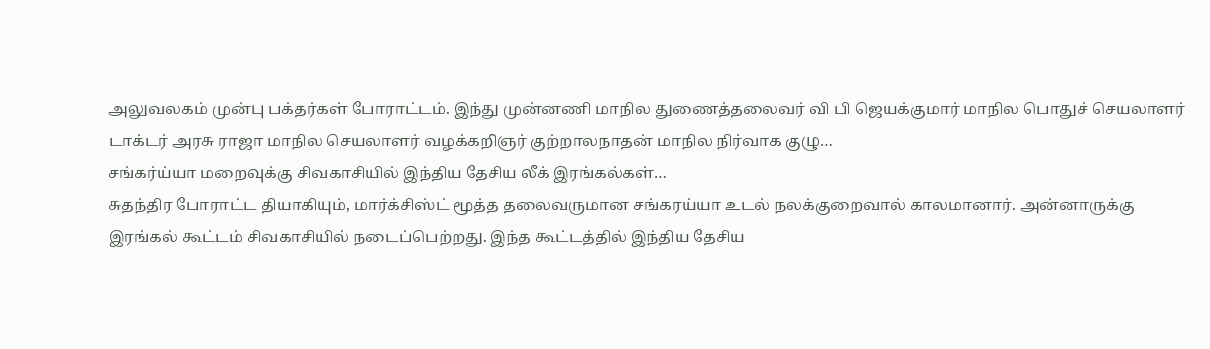அலுவலகம் முன்பு பக்தர்கள் போராட்டம். இந்து முன்னணி மாநில துணைத்தலைவர் வி பி ஜெயக்குமார் மாநில பொதுச் செயலாளர் டாக்டர் அரசு ராஜா மாநில செயலாளர் வழக்கறிஞர் குற்றாலநாதன் மாநில நிர்வாக குழு…
சங்கர்ய்யா மறைவுக்கு சிவகாசியில் இந்திய தேசிய லீக் இரங்கல்கள்…
சுதந்திர போராட்ட தியாகியும், மார்க்சிஸ்ட் மூத்த தலைவருமான சங்கரய்யா உடல் நலக்குறைவால் காலமானார். அன்னாருக்கு இரங்கல் கூட்டம் சிவகாசியில் நடைப்பெற்றது. இந்த கூட்டத்தில் இந்திய தேசிய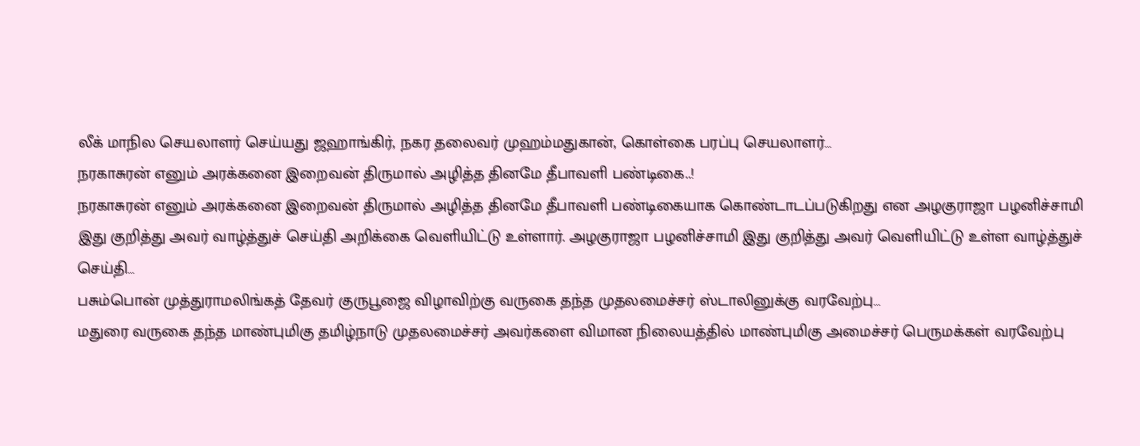லீக் மாநில செயலாளர் செய்யது ஜஹாங்கிர், நகர தலைவர் முஹம்மதுகான், கொள்கை பரப்பு செயலாளர்…
நரகாசுரன் எனும் அரக்கனை இறைவன் திருமால் அழித்த தினமே தீபாவளி பண்டிகை..!
நரகாசுரன் எனும் அரக்கனை இறைவன் திருமால் அழித்த தினமே தீபாவளி பண்டிகையாக கொண்டாடப்படுகிறது என அழகுராஜா பழனிச்சாமி இது குறித்து அவர் வாழ்த்துச் செய்தி அறிக்கை வெளியிட்டு உள்ளார். அழகுராஜா பழனிச்சாமி இது குறித்து அவர் வெளியிட்டு உள்ள வாழ்த்துச் செய்தி…
பசும்பொன் முத்துராமலிங்கத் தேவர் குருபூஜை விழாவிற்கு வருகை தந்த முதலமைச்சர் ஸ்டாலினுக்கு வரவேற்பு…
மதுரை வருகை தந்த மாண்புமிகு தமிழ்நாடு முதலமைச்சர் அவர்களை விமான நிலையத்தில் மாண்புமிகு அமைச்சர் பெருமக்கள் வரவேற்பு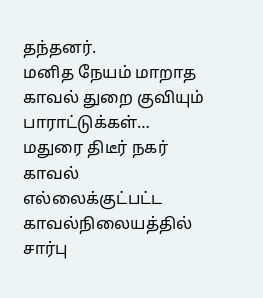தந்தனர்.
மனித நேயம் மாறாத காவல் துறை குவியும் பாராட்டுக்கள்…
மதுரை திடீர் நகர் காவல் எல்லைக்குட்பட்ட காவல்நிலையத்தில் சார்பு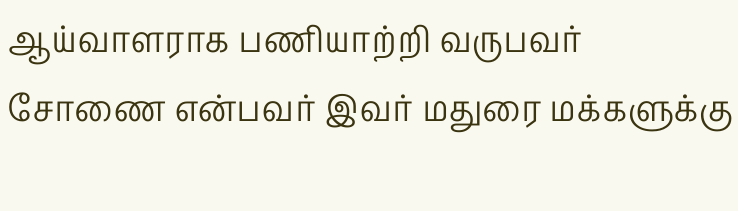ஆய்வாளராக பணியாற்றி வருபவர் சோணை என்பவர் இவர் மதுரை மக்களுக்கு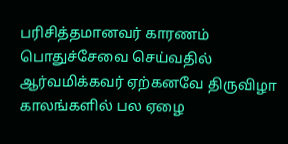பரிசித்தமானவர் காரணம் பொதுச்சேவை செய்வதில் ஆர்வமிக்கவர் ஏற்கனவே திருவிழா காலங்களில் பல ஏழை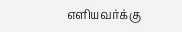எளியவர்க்கு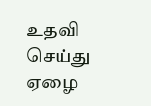உதவி செய்து ஏழை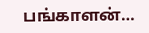பங்காளன்…